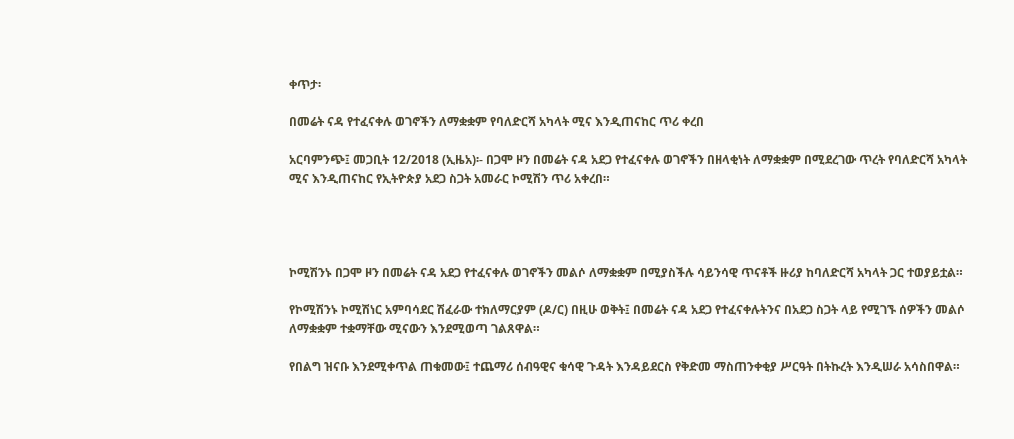ቀጥታ፡

በመሬት ናዳ የተፈናቀሉ ወገኖችን ለማቋቋም የባለድርሻ አካላት ሚና እንዲጠናከር ጥሪ ቀረበ

አርባምንጭ፤ መጋቢት 12/2018 (ኢዜአ)፡- በጋሞ ዞን በመሬት ናዳ አደጋ የተፈናቀሉ ወገኖችን በዘላቂነት ለማቋቋም በሚደረገው ጥረት የባለድርሻ አካላት ሚና እንዲጠናከር የኢትዮጵያ አደጋ ስጋት አመራር ኮሚሽን ጥሪ አቀረበ።




ኮሚሽንኑ በጋሞ ዞን በመሬት ናዳ አደጋ የተፈናቀሉ ወገኖችን መልሶ ለማቋቋም በሚያስችሉ ሳይንሳዊ ጥናቶች ዙሪያ ከባለድርሻ አካላት ጋር ተወያይቷል።

የኮሚሽንኑ ኮሚሽነር አምባሳደር ሽፈራው ተክለማርያም (ዶ/ር) በዚሁ ወቅት፤ በመሬት ናዳ አደጋ የተፈናቀሉትንና በአደጋ ስጋት ላይ የሚገኙ ሰዎችን መልሶ ለማቋቋም ተቋማቸው ሚናውን እንደሚወጣ ገልጸዋል።

የበልግ ዝናቡ እንደሚቀጥል ጠቁመው፤ ተጨማሪ ሰብዓዊና ቁሳዊ ጉዳት እንዳይደርስ የቅድመ ማስጠንቀቂያ ሥርዓት በትኩረት እንዲሠራ አሳስበዋል።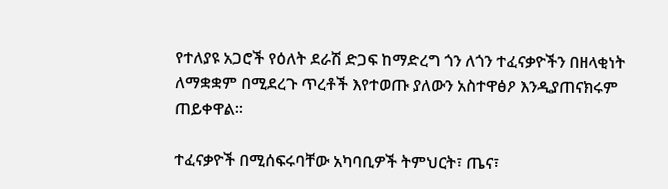የተለያዩ አጋሮች የዕለት ደራሽ ድጋፍ ከማድረግ ጎን ለጎን ተፈናቃዮችን በዘላቂነት ለማቋቋም በሚደረጉ ጥረቶች እየተወጡ ያለውን አስተዋፅዖ እንዲያጠናክሩም ጠይቀዋል።

ተፈናቃዮች በሚሰፍሩባቸው አካባቢዎች ትምህርት፣ ጤና፣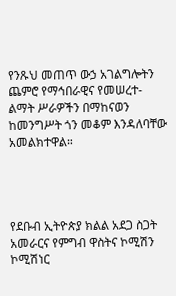የንጹህ መጠጥ ውኃ አገልግሎትን ጨምሮ የማኅበራዊና የመሠረተ-ልማት ሥራዎችን በማከናወን ከመንግሥት ጎን መቆም እንዳለባቸው አመልክተዋል።




የደቡብ ኢትዮጵያ ክልል አደጋ ስጋት አመራርና የምግብ ዋስትና ኮሚሽን ኮሚሽነር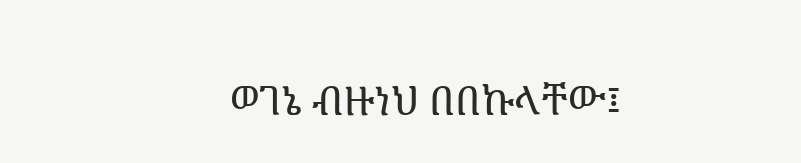ወገኔ ብዙነህ በበኩላቸው፤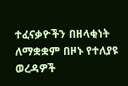ተፈናቃዮችን በዘላቂነት ለማቋቋም በዞኑ የተለያዩ ወረዳዎች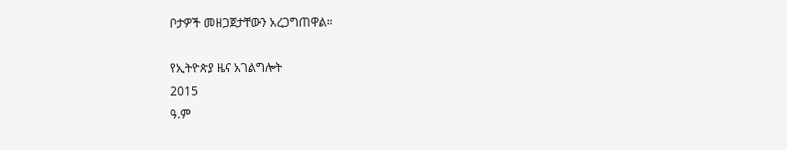ቦታዎች መዘጋጀታቸውን አረጋግጠዋል።

የኢትዮጵያ ዜና አገልግሎት
2015
ዓ.ም